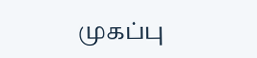முகப்பு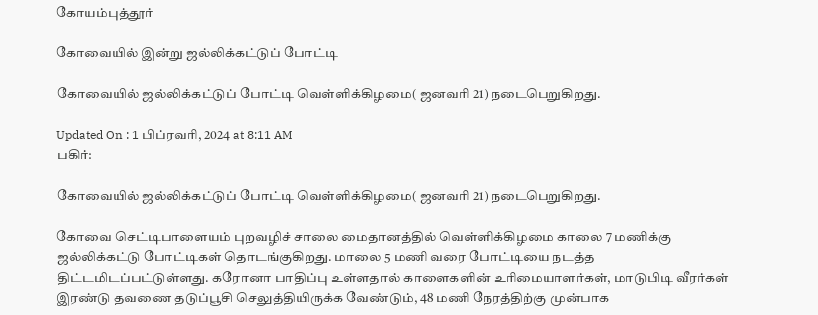கோயம்புத்தூர்

கோவையில் இன்று ஜல்லிக்கட்டுப் போட்டி

கோவையில் ஜல்லிக்கட்டுப் போட்டி வெள்ளிக்கிழமை( ஜனவரி 21) நடைபெறுகிறது.

Updated On : 1 பிப்ரவரி, 2024 at 8:11 AM
பகிர்:

கோவையில் ஜல்லிக்கட்டுப் போட்டி வெள்ளிக்கிழமை( ஜனவரி 21) நடைபெறுகிறது.

கோவை செட்டிபாளையம் புறவழிச் சாலை மைதானத்தில் வெள்ளிக்கிழமை காலை 7 மணிக்கு ஜல்லிக்கட்டு போட்டிகள் தொடங்குகிறது. மாலை 5 மணி வரை போட்டியை நடத்த திட்டமிடப்பட்டுள்ளது. கரோனா பாதிப்பு உள்ளதால் காளைகளின் உரிமையாளர்கள், மாடுபிடி வீரர்கள் இரண்டு தவணை தடுப்பூசி செலுத்தியிருக்க வேண்டும், 48 மணி நேரத்திற்கு முன்பாக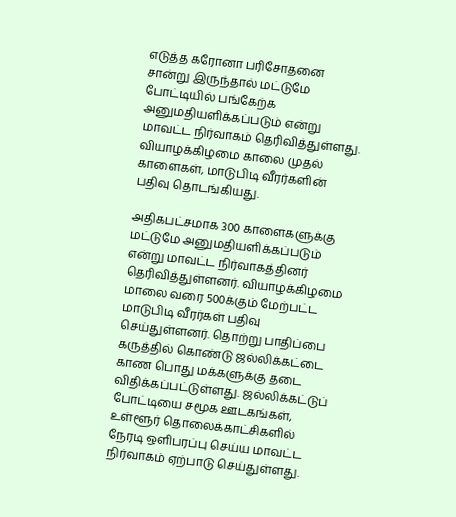எடுத்த கரோனா பரிசோதனை சான்று இருந்தால் மட்டுமே போட்டியில் பங்கேற்க அனுமதியளிக்கப்படும் என்று மாவட்ட நிர்வாகம் தெரிவித்துள்ளது. வியாழக்கிழமை காலை முதல் காளைகள், மாடுபிடி வீரர்களின் பதிவு தொடங்கியது.

அதிகபட்சமாக 300 காளைகளுக்கு மட்டுமே அனுமதியளிக்கப்படும் என்று மாவட்ட நிர்வாகத்தினர் தெரிவித்துள்ளனர். வியாழக்கிழமை மாலை வரை 500க்கும் மேற்பட்ட மாடுபிடி வீரர்கள் பதிவு செய்துள்ளனர். தொற்று பாதிப்பை கருத்தில் கொண்டு ஜல்லிக்கட்டை காண பொது மக்களுக்கு தடை விதிக்கப்பட்டுள்ளது. ஜல்லிக்கட்டுப் போட்டியை சமூக ஊடகங்கள், உள்ளூர் தொலைக்காட்சிகளில் நேரடி ஒளிபரப்பு செய்ய மாவட்ட நிர்வாகம் ஏற்பாடு செய்துள்ளது.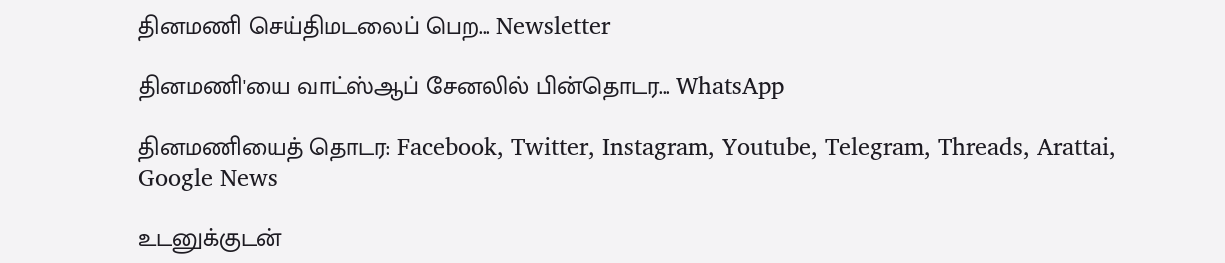தினமணி செய்திமடலைப் பெற... Newsletter

தினமணி'யை வாட்ஸ்ஆப் சேனலில் பின்தொடர... WhatsApp

தினமணியைத் தொடர: Facebook, Twitter, Instagram, Youtube, Telegram, Threads, Arattai, Google News

உடனுக்குடன்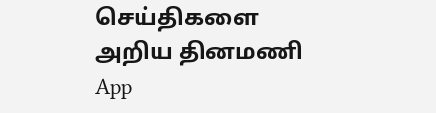செய்திகளை அறிய தினமணி App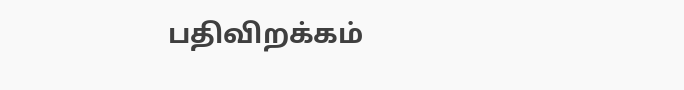பதிவிறக்கம்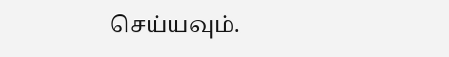செய்யவும்.